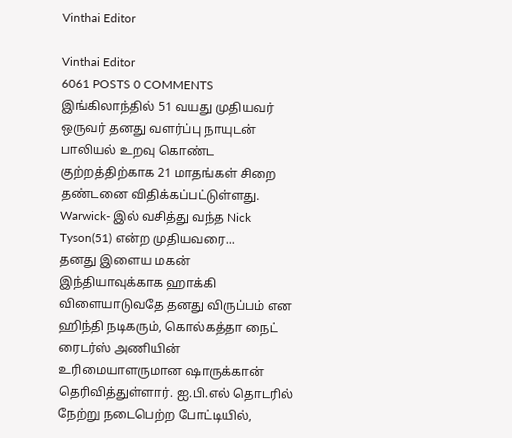Vinthai Editor

Vinthai Editor
6061 POSTS 0 COMMENTS
இங்கிலாந்தில் 51 வயது முதியவர் ஒருவர் தனது வளர்ப்பு நாயுடன் பாலியல் உறவு கொண்ட குற்றத்திற்காக 21 மாதங்கள் சிறை தண்டனை விதிக்கப்பட்டுள்ளது. Warwick- இல் வசித்து வந்த Nick Tyson(51) என்ற முதியவரை...
தனது இளைய மகன் இந்தியாவுக்காக ஹாக்கி விளையாடுவதே தனது விருப்பம் என ஹிந்தி நடிகரும், கொல்கத்தா நைட் ரைடர்ஸ் அணியின் உரிமையாளருமான ஷாருக்கான் தெரிவித்துள்ளார். ஐ.பி.எல் தொடரில் நேற்று நடைபெற்ற போட்டியில்,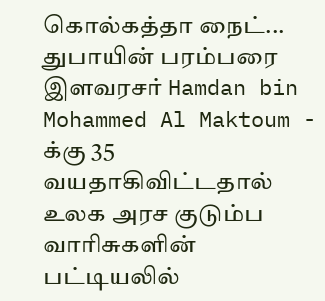கொல்கத்தா நைட்...
துபாயின் பரம்பரை இளவரசர் Hamdan bin Mohammed Al Maktoum - க்கு 35 வயதாகிவிட்டதால் உலக அரச குடும்ப வாரிசுகளின் பட்டியலில்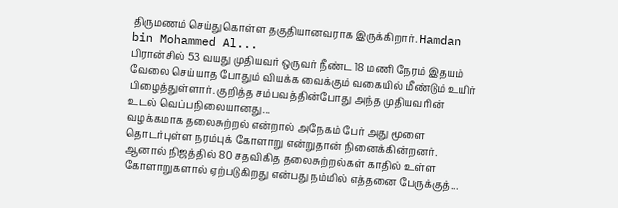திருமணம் செய்துகொள்ள தகுதியானவராக இருக்கிறார். Hamdan bin Mohammed Al...
பிரான்சில் 53 வயது முதியவர் ஒருவர் நீண்ட 18 மணி நேரம் இதயம் வேலை செய்யாத போதும் வியக்க வைக்கும் வகையில் மீண்டும் உயிர் பிழைத்துள்ளார். குறித்த சம்பவத்தின்போது அந்த முதியவரின் உடல் வெப்பநிலையானது...
வழக்கமாக தலைசுற்றல் என்றால் அநேகம் பேர் அது மூளை தொடர்புள்ள நரம்புக் கோளாறு என்றுதான் நினைக்கின்றனர். ஆனால் நிஜத்தில் 80 சதவிகித தலைசுற்றல்கள் காதில் உள்ள கோளாறுகளால் ஏற்படுகிறது என்பது நம்மில் எத்தனை பேருக்குத்...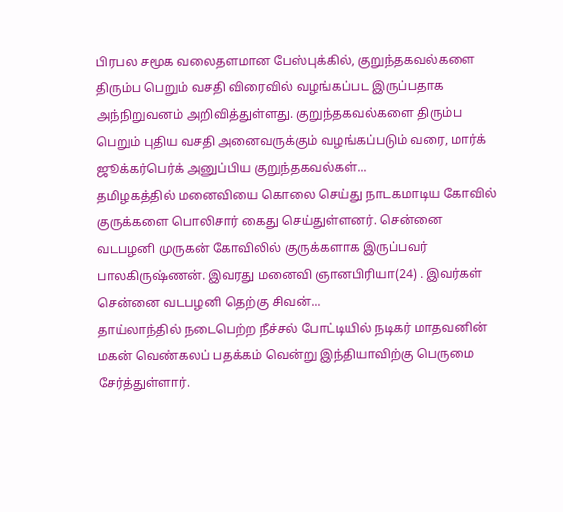பிரபல சமூக வலைதளமான பேஸ்புக்கில், குறுந்தகவல்களை திரும்ப பெறும் வசதி விரைவில் வழங்கப்பட இருப்பதாக அந்நிறுவனம் அறிவித்துள்ளது. குறுந்தகவல்களை திரும்ப பெறும் புதிய வசதி அனைவருக்கும் வழங்கப்படும் வரை, மார்க் ஜூக்கர்பெர்க் அனுப்பிய குறுந்தகவல்கள்...
தமிழகத்தில் மனைவியை கொலை செய்து நாடகமாடிய கோவில் குருக்களை பொலிசார் கைது செய்துள்ளனர். சென்னை வடபழனி முருகன் கோவிலில் குருக்களாக இருப்பவர் பாலகிருஷ்ணன். இவரது மனைவி ஞானபிரியா(24) . இவர்கள் சென்னை வடபழனி தெற்கு சிவன்...
தாய்லாந்தில் நடைபெற்ற நீச்சல் போட்டியில் நடிகர் மாதவனின் மகன் வெண்கலப் பதக்கம் வென்று இந்தியாவிற்கு பெருமை சேர்த்துள்ளார்.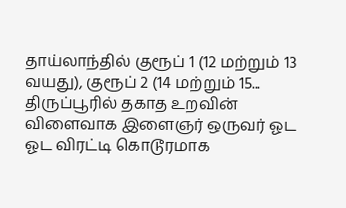தாய்லாந்தில் குரூப் 1 (12 மற்றும் 13 வயது), குரூப் 2 (14 மற்றும் 15...
திருப்பூரில் தகாத உறவின் விளைவாக இளைஞர் ஒருவர் ஓட ஓட விரட்டி கொடூரமாக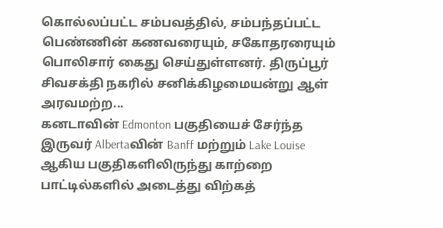கொல்லப்பட்ட சம்பவத்தில், சம்பந்தப்பட்ட பெண்ணின் கணவரையும், சகோதரரையும் பொலிசார் கைது செய்துள்ளனர். திருப்பூர் சிவசக்தி நகரில் சனிக்கிழமையன்று ஆள் அரவமற்ற...
கனடாவின் Edmonton பகுதியைச் சேர்ந்த இருவர் Albertaவின் Banff மற்றும் Lake Louise ஆகிய பகுதிகளிலிருந்து காற்றை பாட்டில்களில் அடைத்து விற்கத்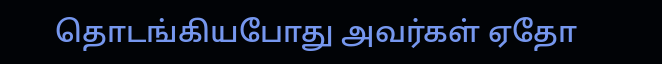தொடங்கியபோது அவர்கள் ஏதோ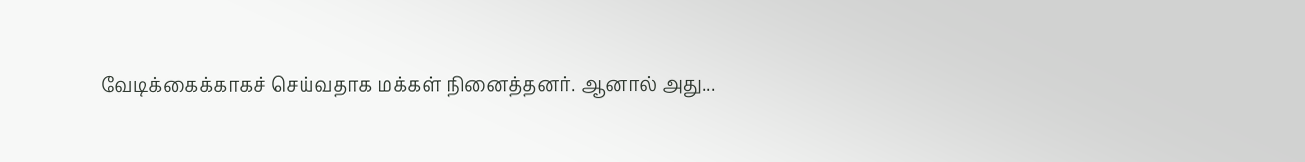வேடிக்கைக்காகச் செய்வதாக மக்கள் நினைத்தனர். ஆனால் அது...